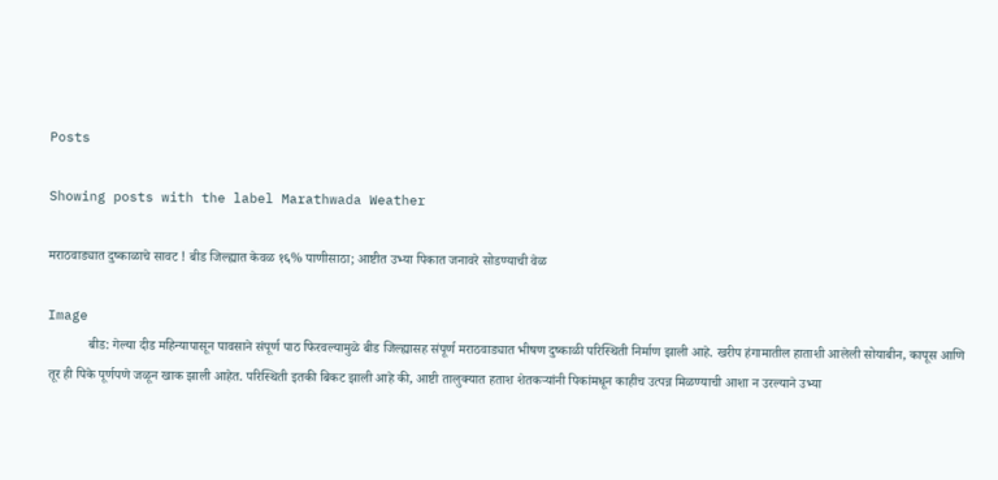Posts

Showing posts with the label Marathwada Weather

मराठवाड्यात दुष्काळाचे सावट ! बीड जिल्ह्यात केवळ १६% पाणीसाठा; आष्टीत उभ्या पिकात जनावरे सोडण्याची वेळ

Image
            बीड: गेल्या दीड महिन्यापासून पावसाने संपूर्ण पाठ फिरवल्यामुळे बीड जिल्ह्यासह संपूर्ण मराठवाड्यात भीषण दुष्काळी परिस्थिती निर्माण झाली आहे. खरीप हंगामातील हाताशी आलेली सोयाबीन, कापूस आणि तूर ही पिके पूर्णपणे जळून खाक झाली आहेत. परिस्थिती इतकी बिकट झाली आहे की, आष्टी तालुक्यात हताश शेतकऱ्यांनी पिकांमधून काहीच उत्पन्न मिळण्याची आशा न उरल्याने उभ्या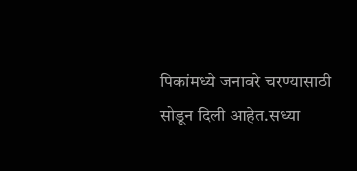पिकांमध्ये जनावरे चरण्यासाठी सोडून दिली आहेत.सध्या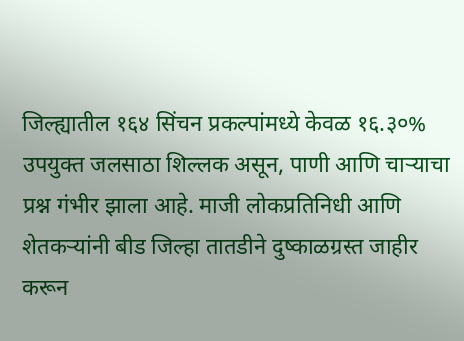जिल्ह्यातील १६४ सिंचन प्रकल्पांमध्ये केवळ १६.३०% उपयुक्त जलसाठा शिल्लक असून, पाणी आणि चाऱ्याचा प्रश्न गंभीर झाला आहे. माजी लोकप्रतिनिधी आणि शेतकऱ्यांनी बीड जिल्हा तातडीने दुष्काळग्रस्त जाहीर करून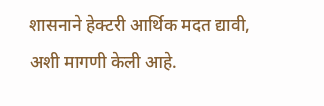शासनाने हेक्टरी आर्थिक मदत द्यावी, अशी मागणी केली आहे.